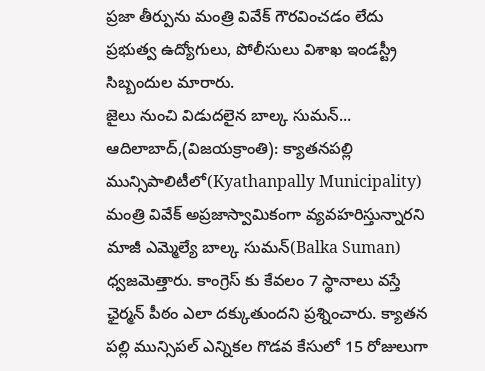ప్రజా తీర్పును మంత్రి వివేక్ గౌరవించడం లేదు
ప్రభుత్వ ఉద్యోగులు, పోలీసులు విశాఖ ఇండస్ట్రీ సిబ్బందుల మారారు.
జైలు నుంచి విడుదలైన బాల్క సుమన్...
ఆదిలాబాద్,(విజయక్రాంతి): క్యాతనపల్లి మున్సిపాలిటీలో(Kyathanpally Municipality) మంత్రి వివేక్ అప్రజాస్వామికంగా వ్యవహరిస్తున్నారని మాజీ ఎమ్మెల్యే బాల్క సుమన్(Balka Suman) ధ్వజమెత్తారు. కాంగ్రెస్ కు కేవలం 7 స్థానాలు వస్తే ఛైర్మన్ పీఠం ఎలా దక్కుతుందని ప్రశ్నించారు. క్యాతన పల్లి మున్సిపల్ ఎన్నికల గొడవ కేసులో 15 రోజులుగా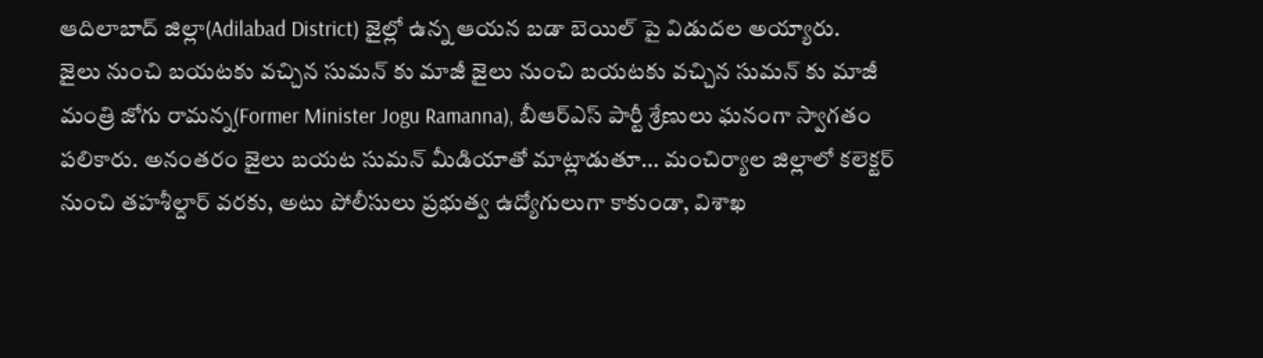ఆదిలాబాద్ జిల్లా(Adilabad District) జైల్లో ఉన్న ఆయన బడా బెయిల్ పై విడుదల అయ్యారు.
జైలు నుంచి బయటకు వచ్చిన సుమన్ కు మాజీ జైలు నుంచి బయటకు వచ్చిన సుమన్ కు మాజీ మంత్రి జోగు రామన్న(Former Minister Jogu Ramanna), బీఆర్ఎస్ పార్టీ శ్రేణులు ఘనంగా స్వాగతం పలికారు. అనంతరం జైలు బయట సుమన్ మీడియాతో మాట్లాడుతూ... మంచిర్యాల జిల్లాలో కలెక్టర్ నుంచి తహశీల్దార్ వరకు, అటు పోలీసులు ప్రభుత్వ ఉద్యోగులుగా కాకుండా, విశాఖ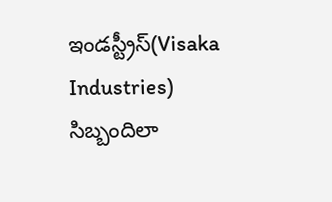ఇండస్ట్రీస్(Visaka Industries) సిబ్బందిలా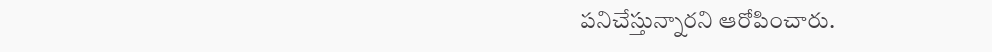పనిచేస్తున్నారని ఆరోపించారు.